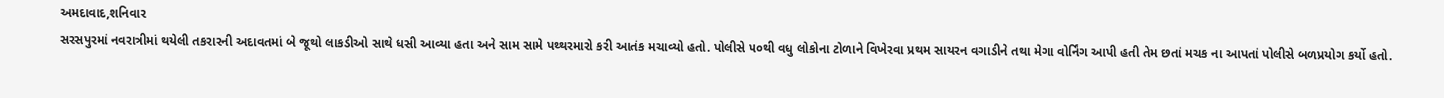અમદાવાદ,શનિવાર
સરસપુરમાં નવરાત્રીમાં થયેલી તકરારની અદાવતમાં બે જૂથો લાકડીઓ સાથે ધસી આવ્યા હતા અને સામ સામે પથ્થરમારો કરી આતંક મચાવ્યો હતો. પોલીસે ૫૦થી વધુ લોકોના ટોળાને વિખેરવા પ્રથમ સાયરન વગાડીને તથા મેગા વોર્નિંગ આપી હતી તેમ છતાં મચક ના આપતાં પોલીસે બળપ્રયોગ કર્યો હતો.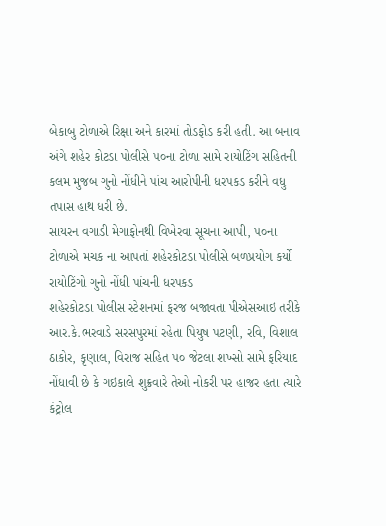બેકાબુ ટોળાએ રિક્ષા અને કારમાં તોડફોડ કરી હતી. આ બનાવ અંગે શહેર કોટડા પોલીસે ૫૦ના ટોળા સામે રાયોટિંગ સહિતની કલમ મુજબ ગુનો નોંધીને પાંચ આરોપીની ધરપકડ કરીને વધુ તપાસ હાથ ધરી છે.
સાયરન વગાડી મેગાફોનથી વિખેરવા સૂચના આપી, ૫૦ના ટોળાએ મચક ના આપતાં શહેરકોટડા પોલીસે બળપ્રયોગ કર્યો રાયોટિંગો ગુનો નોંધી પાંચની ધરપકડ
શહેરકોટડા પોલીસ સ્ટેશનમાં ફરજ બજાવતા પીએસઆઇ તરીકે આર.કે.ભરવાડે સરસપુરમાં રહેતા પિયુષ પટણી, રવિ, વિશાલ ઠાકોર, કૃણાલ, વિરાજ સહિત ૫૦ જેટલા શખ્સો સામે ફરિયાદ નોંધાવી છે કે ગઇકાલે શુક્રવારે તેઓ નોકરી પર હાજર હતા ત્યારે કંટ્રોલ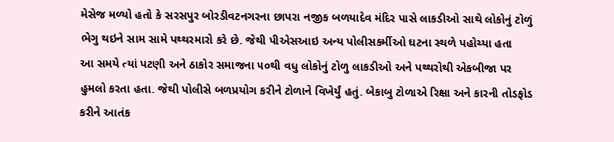મેસેજ મળ્યો હતો કે સરસપુર બોરડીવટનગરના છાપરા નજીક બળયાદેવ મંદિર પાસે લાકડીઓ સાથે લોકોનું ટોળું ભેગુ થઇને સામ સામે પથ્થરમારો કરે છે. જેથી પીએસઆઇ અન્ય પોલીસકર્મીઓ ઘટના સ્થળે પહોચ્યા હતા
આ સમયે ત્યાં પટણી અને ઠાકોર સમાજના ૫૦થી વધુ લોકોનું ટોળુ લાકડીઓ અને પથ્થરોથી એકબીજા પર હુમલો કરતા હતા. જેથી પોલીસે બળપ્રયોગ કરીને ટોળાને વિખેર્યું હતું. બેકાબુ ટોળાએ રિક્ષા અને કારની તોડફોડ કરીને આતંક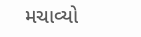મચાવ્યો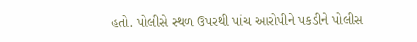હતો. પોલીસે સ્થળ ઉપરથી પાંચ આરોપીને પકડીને પોલીસ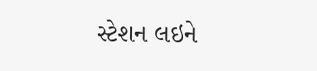સ્ટેશન લઇને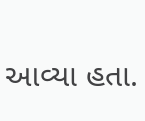આવ્યા હતા.